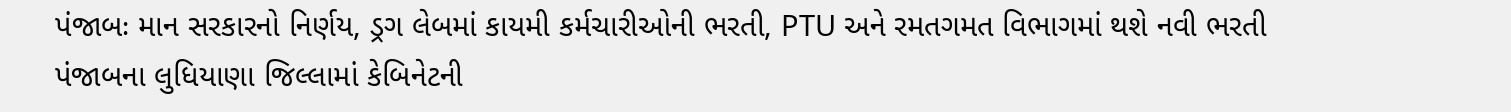પંજાબઃ માન સરકારનો નિર્ણય, ડ્રગ લેબમાં કાયમી કર્મચારીઓની ભરતી, PTU અને રમતગમત વિભાગમાં થશે નવી ભરતી
પંજાબના લુધિયાણા જિલ્લામાં કેબિનેટની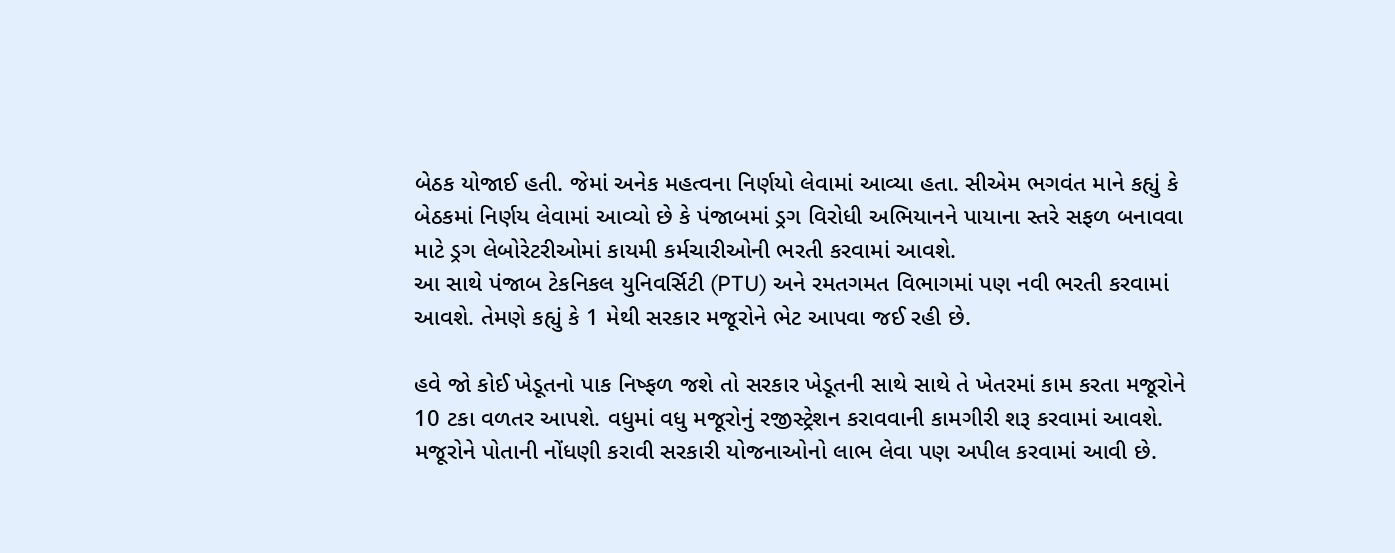બેઠક યોજાઈ હતી. જેમાં અનેક મહત્વના નિર્ણયો લેવામાં આવ્યા હતા. સીએમ ભગવંત માને કહ્યું કે બેઠકમાં નિર્ણય લેવામાં આવ્યો છે કે પંજાબમાં ડ્રગ વિરોધી અભિયાનને પાયાના સ્તરે સફળ બનાવવા માટે ડ્રગ લેબોરેટરીઓમાં કાયમી કર્મચારીઓની ભરતી કરવામાં આવશે.
આ સાથે પંજાબ ટેકનિકલ યુનિવર્સિટી (PTU) અને રમતગમત વિભાગમાં પણ નવી ભરતી કરવામાં આવશે. તેમણે કહ્યું કે 1 મેથી સરકાર મજૂરોને ભેટ આપવા જઈ રહી છે.

હવે જો કોઈ ખેડૂતનો પાક નિષ્ફળ જશે તો સરકાર ખેડૂતની સાથે સાથે તે ખેતરમાં કામ કરતા મજૂરોને 10 ટકા વળતર આપશે. વધુમાં વધુ મજૂરોનું રજીસ્ટ્રેશન કરાવવાની કામગીરી શરૂ કરવામાં આવશે. મજૂરોને પોતાની નોંધણી કરાવી સરકારી યોજનાઓનો લાભ લેવા પણ અપીલ કરવામાં આવી છે.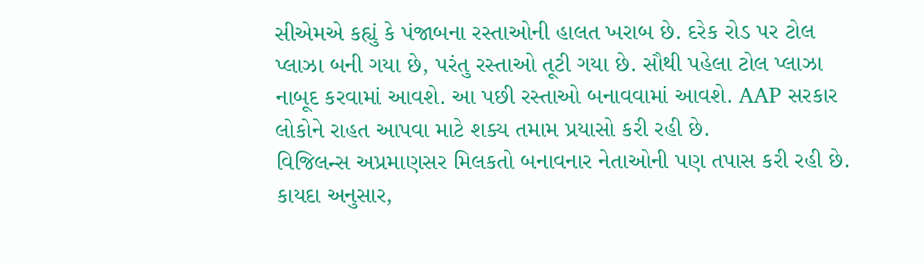સીએમએ કહ્યું કે પંજાબના રસ્તાઓની હાલત ખરાબ છે. દરેક રોડ પર ટોલ પ્લાઝા બની ગયા છે, પરંતુ રસ્તાઓ તૂટી ગયા છે. સૌથી પહેલા ટોલ પ્લાઝા નાબૂદ કરવામાં આવશે. આ પછી રસ્તાઓ બનાવવામાં આવશે. AAP સરકાર લોકોને રાહત આપવા માટે શક્ય તમામ પ્રયાસો કરી રહી છે.
વિજિલન્સ અપ્રમાણસર મિલકતો બનાવનાર નેતાઓની પણ તપાસ કરી રહી છે. કાયદા અનુસાર,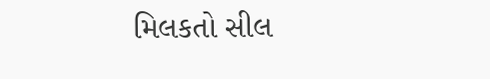મિલકતો સીલ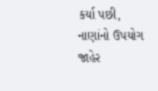કર્યા પછી, નાણાંનો ઉપયોગ જાહેર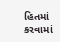હિતમાં કરવામાં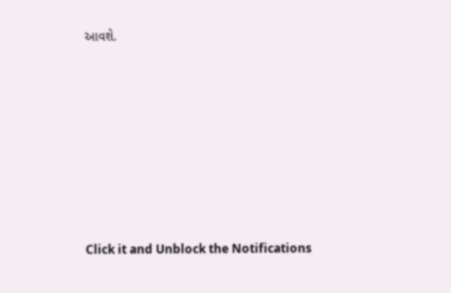આવશે.












Click it and Unblock the Notifications